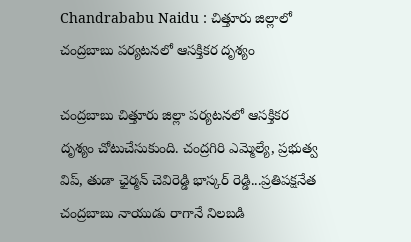Chandrababu Naidu : చిత్తూరు జిల్లాలో చంద్రబాబు పర్యటనలో ఆసక్తికర దృశ్యం

చంద్రబాబు చిత్తూరు జిల్లా పర్యటనలో ఆసక్తికర దృశ్యం చోటుచేసుకుంది. చంద్రగిరి ఎమ్మెల్యే, ప్రభుత్వ విప్, తుడా ఛైర్మన్ చెవిరెడ్డి భాస్కర్ రెడ్డి...ప్రతిపక్షనేత చంద్రబాబు నాయుడు రాగానే నిలబడి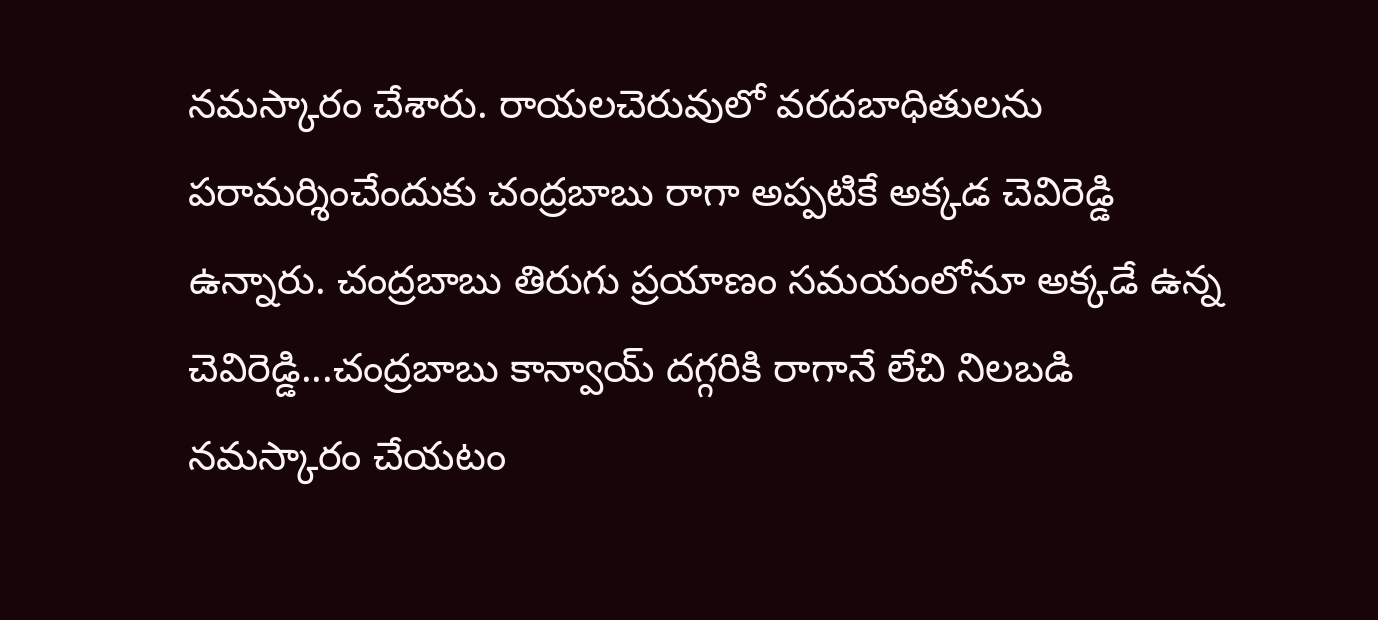నమస్కారం చేశారు. రాయలచెరువులో వరదబాధితులను పరామర్శించేందుకు చంద్రబాబు రాగా అప్పటికే అక్కడ చెవిరెడ్డి ఉన్నారు. చంద్రబాబు తిరుగు ప్రయాణం సమయంలోనూ అక్కడే ఉన్న చెవిరెడ్డి...చంద్రబాబు కాన్వాయ్ దగ్గరికి రాగానే లేచి నిలబడి నమస్కారం చేయటం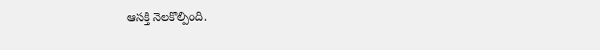ఆసక్తి నెలకొల్పింది.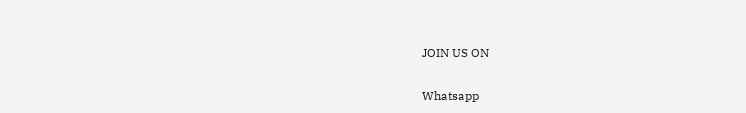JOIN US ON

Whatsapp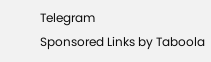Telegram
Sponsored Links by Taboola